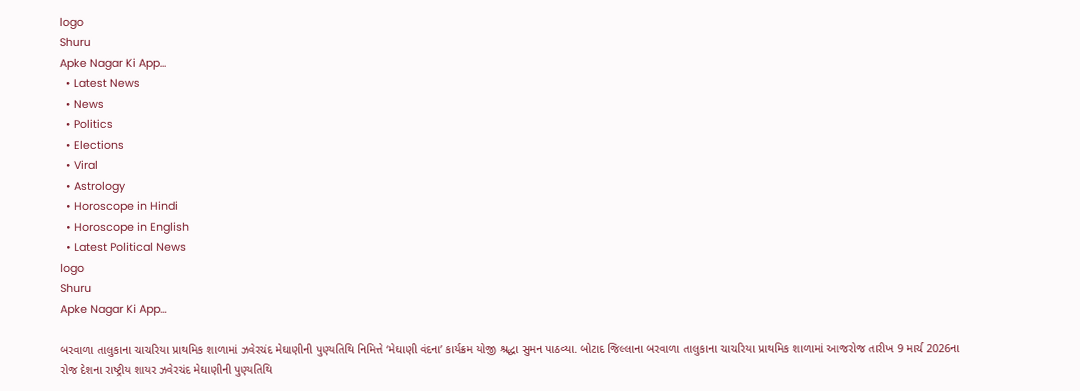logo
Shuru
Apke Nagar Ki App…
  • Latest News
  • News
  • Politics
  • Elections
  • Viral
  • Astrology
  • Horoscope in Hindi
  • Horoscope in English
  • Latest Political News
logo
Shuru
Apke Nagar Ki App…

બરવાળા તાલુકાના ચાચરિયા પ્રાથમિક શાળામાં ઝવેરચંદ મેઘાણીની પુણ્યતિથિ નિમિત્તે ‘મેઘાણી વંદના’ કાર્યક્રમ યોજી શ્રદ્ધા સુમન પાઠવ્યા. બોટાદ જિલ્લાના બરવાળા તાલુકાના ચાચરિયા પ્રાથમિક શાળામાં આજરોજ તારીખ 9 માર્ચ 2026ના રોજ દેશના રાષ્ટ્રીય શાયર ઝવેરચંદ મેઘાણીની પુણ્યતિથિ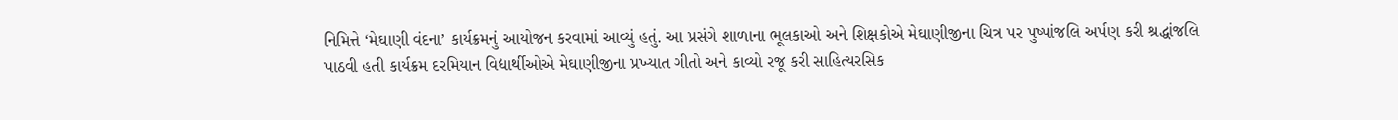નિમિત્તે ‘મેઘાણી વંદના’ કાર્યક્રમનું આયોજન કરવામાં આવ્યું હતું. આ પ્રસંગે શાળાના ભૂલકાઓ અને શિક્ષકોએ મેઘાણીજીના ચિત્ર પર પુષ્પાંજલિ અર્પણ કરી શ્રદ્ધાંજલિ પાઠવી હતી‌ કાર્યક્રમ દરમિયાન વિદ્યાર્થીઓએ મેઘાણીજીના પ્રખ્યાત ગીતો અને કાવ્યો રજૂ કરી સાહિત્યરસિક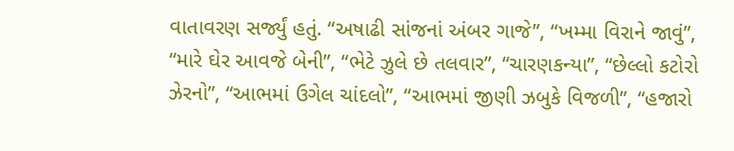વાતાવરણ સર્જ્યું હતું. “અષાઢી સાંજનાં અંબર ગાજે”, “ખમ્મા વિરાને જાવું”, “મારે ઘેર આવજે બેની”, “ભેટે ઝુલે છે તલવાર”, “ચારણકન્યા”, “છેલ્લો કટોરો ઝેરનો”, “આભમાં ઉગેલ ચાંદલો”, “આભમાં જીણી ઝબુકે વિજળી”, “હજારો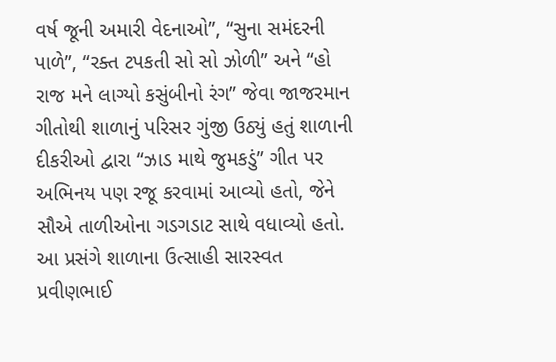વર્ષ જૂની અમારી વેદનાઓ”, “સુના સમંદરની પાળે”, “રક્ત ટપકતી સો સો ઝોળી” અને “હો રાજ મને લાગ્યો કસુંબીનો રંગ” જેવા જાજરમાન ગીતોથી શાળાનું પરિસર ગુંજી ઉઠ્યું હતું શાળાની દીકરીઓ દ્વારા “ઝાડ માથે જુમકડું” ગીત પર અભિનય પણ રજૂ કરવામાં આવ્યો હતો, જેને સૌએ તાળીઓના ગડગડાટ સાથે વધાવ્યો હતો. આ પ્રસંગે શાળાના ઉત્સાહી સારસ્વત પ્રવીણભાઈ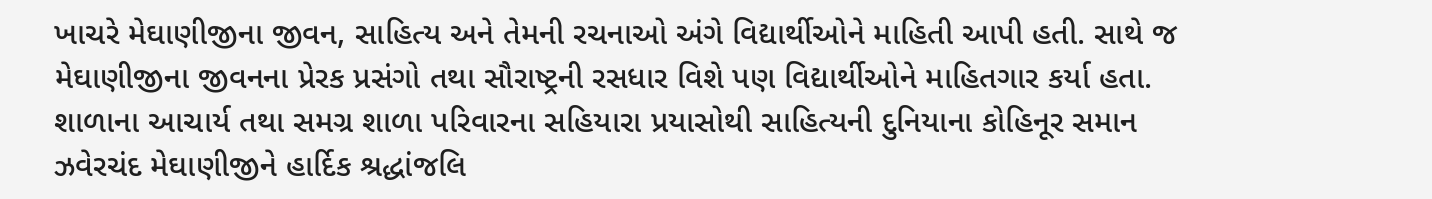ખાચરે મેઘાણીજીના જીવન, સાહિત્ય અને તેમની રચનાઓ અંગે વિદ્યાર્થીઓને માહિતી આપી હતી. સાથે જ મેઘાણીજીના જીવનના પ્રેરક પ્રસંગો તથા સૌરાષ્ટ્રની રસધાર વિશે પણ વિદ્યાર્થીઓને માહિતગાર કર્યા હતા. શાળાના આચાર્ય તથા સમગ્ર શાળા પરિવારના સહિયારા પ્રયાસોથી સાહિત્યની દુનિયાના કોહિનૂર સમાન ઝવેરચંદ મેઘાણીજીને હાર્દિક શ્રદ્ધાંજલિ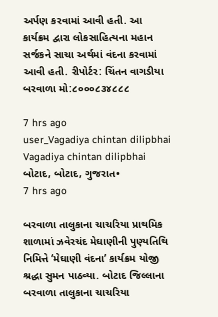અર્પણ કરવામાં આવી હતી. આ કાર્યક્રમ દ્વારા લોકસાહિત્યના મહાન સર્જકને સાચા અર્થમાં વંદના કરવામાં આવી હતી. રીપોર્ટર: ચિંતન વાગડીયા બરવાળા મો:૮૦૦૦૮૩૪૮૮૮

7 hrs ago
user_Vagadiya chintan dilipbhai
Vagadiya chintan dilipbhai
બોટાદ, બોટાદ, ગુજરાત•
7 hrs ago

બરવાળા તાલુકાના ચાચરિયા પ્રાથમિક શાળામાં ઝવેરચંદ મેઘાણીની પુણ્યતિથિ નિમિત્તે ‘મેઘાણી વંદના’ કાર્યક્રમ યોજી શ્રદ્ધા સુમન પાઠવ્યા. બોટાદ જિલ્લાના બરવાળા તાલુકાના ચાચરિયા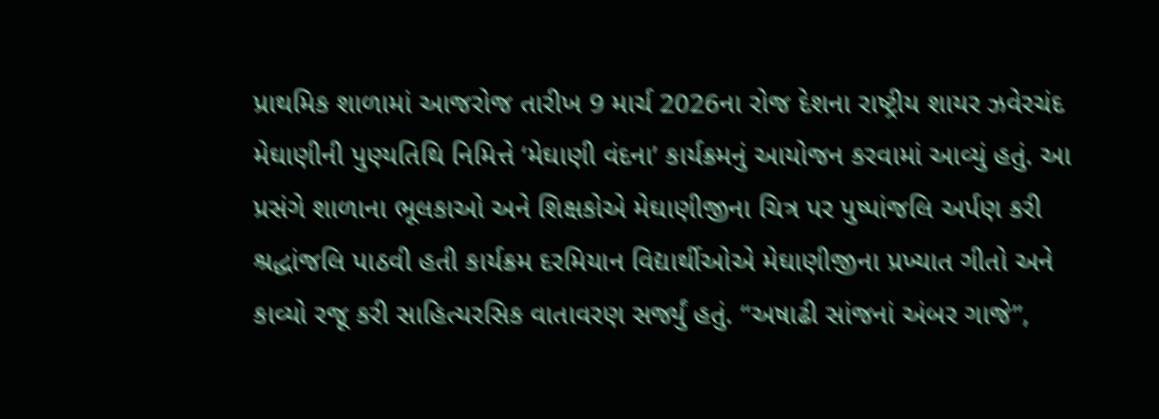પ્રાથમિક શાળામાં આજરોજ તારીખ 9 માર્ચ 2026ના રોજ દેશના રાષ્ટ્રીય શાયર ઝવેરચંદ મેઘાણીની પુણ્યતિથિ નિમિત્તે ‘મેઘાણી વંદના’ કાર્યક્રમનું આયોજન કરવામાં આવ્યું હતું. આ પ્રસંગે શાળાના ભૂલકાઓ અને શિક્ષકોએ મેઘાણીજીના ચિત્ર પર પુષ્પાંજલિ અર્પણ કરી શ્રદ્ધાંજલિ પાઠવી હતી‌ કાર્યક્રમ દરમિયાન વિદ્યાર્થીઓએ મેઘાણીજીના પ્રખ્યાત ગીતો અને કાવ્યો રજૂ કરી સાહિત્યરસિક વાતાવરણ સર્જ્યું હતું. “અષાઢી સાંજનાં અંબર ગાજે”,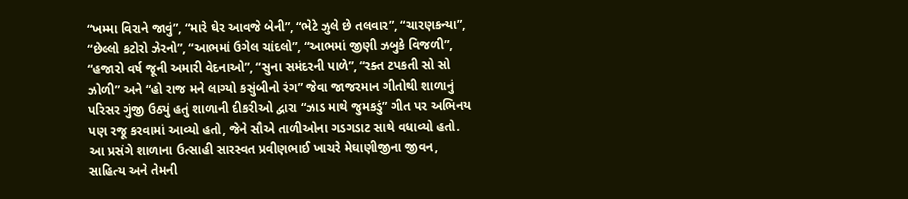“ખમ્મા વિરાને જાવું”, “મારે ઘેર આવજે બેની”, “ભેટે ઝુલે છે તલવાર”, “ચારણકન્યા”, “છેલ્લો કટોરો ઝેરનો”, “આભમાં ઉગેલ ચાંદલો”, “આભમાં જીણી ઝબુકે વિજળી”, “હજારો વર્ષ જૂની અમારી વેદનાઓ”, “સુના સમંદરની પાળે”, “રક્ત ટપકતી સો સો ઝોળી” અને “હો રાજ મને લાગ્યો કસુંબીનો રંગ” જેવા જાજરમાન ગીતોથી શાળાનું પરિસર ગુંજી ઉઠ્યું હતું શાળાની દીકરીઓ દ્વારા “ઝાડ માથે જુમકડું” ગીત પર અભિનય પણ રજૂ કરવામાં આવ્યો હતો, જેને સૌએ તાળીઓના ગડગડાટ સાથે વધાવ્યો હતો. આ પ્રસંગે શાળાના ઉત્સાહી સારસ્વત પ્રવીણભાઈ ખાચરે મેઘાણીજીના જીવન, સાહિત્ય અને તેમની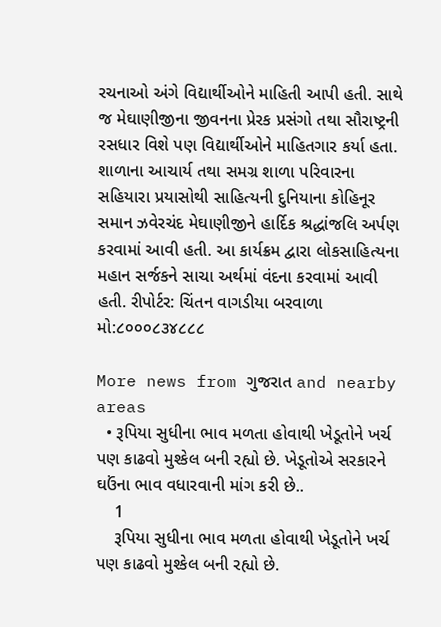રચનાઓ અંગે વિદ્યાર્થીઓને માહિતી આપી હતી. સાથે જ મેઘાણીજીના જીવનના પ્રેરક પ્રસંગો તથા સૌરાષ્ટ્રની રસધાર વિશે પણ વિદ્યાર્થીઓને માહિતગાર કર્યા હતા. શાળાના આચાર્ય તથા સમગ્ર શાળા પરિવારના સહિયારા પ્રયાસોથી સાહિત્યની દુનિયાના કોહિનૂર સમાન ઝવેરચંદ મેઘાણીજીને હાર્દિક શ્રદ્ધાંજલિ અર્પણ કરવામાં આવી હતી. આ કાર્યક્રમ દ્વારા લોકસાહિત્યના મહાન સર્જકને સાચા અર્થમાં વંદના કરવામાં આવી હતી. રીપોર્ટર: ચિંતન વાગડીયા બરવાળા મો:૮૦૦૦૮૩૪૮૮૮

More news from ગુજરાત and nearby areas
  • રૂપિયા સુધીના ભાવ મળતા હોવાથી ખેડૂતોને ખર્ચ પણ કાઢવો મુશ્કેલ બની રહ્યો છે. ખેડૂતોએ સરકારને ઘઉંના ભાવ વધારવાની માંગ કરી છે..
    1
    રૂપિયા સુધીના ભાવ મળતા હોવાથી ખેડૂતોને ખર્ચ પણ કાઢવો મુશ્કેલ બની રહ્યો છે.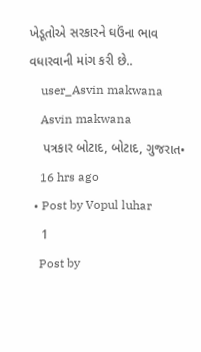ખેડૂતોએ સરકારને ઘઉંના ભાવ વધારવાની માંગ કરી છે..
    user_Asvin makwana
    Asvin makwana
    પત્રકાર બોટાદ, બોટાદ, ગુજરાત•
    16 hrs ago
  • Post by Vopul luhar
    1
    Post by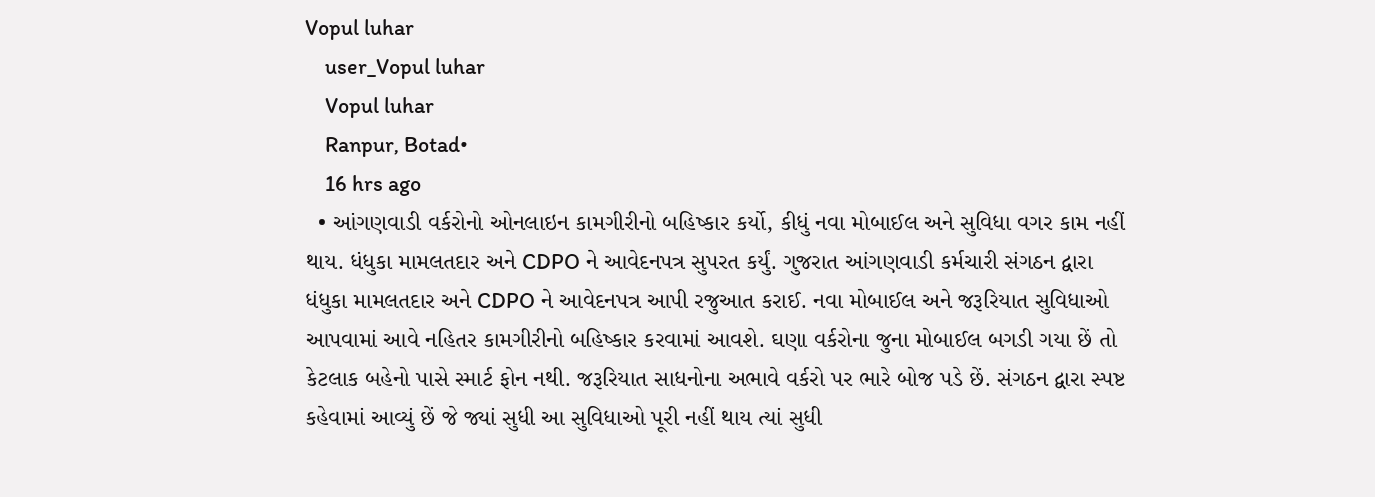Vopul luhar
    user_Vopul luhar
    Vopul luhar
    Ranpur, Botad•
    16 hrs ago
  • આંગણવાડી વર્કરોનો ઓનલાઇન કામગીરીનો બહિષ્કાર કર્યો, કીધું નવા મોબાઈલ અને સુવિધા વગર કામ નહીં થાય. ધંધુકા મામલતદાર અને CDPO ને આવેદનપત્ર સુપરત કર્યું. ગુજરાત આંગણવાડી કર્મચારી સંગઠન દ્વારા ધંધુકા મામલતદાર અને CDPO ને આવેદનપત્ર આપી રજુઆત કરાઈ. નવા મોબાઈલ અને જરૂરિયાત સુવિધાઓ આપવામાં આવે નહિતર કામગીરીનો બહિષ્કાર કરવામાં આવશે. ઘણા વર્કરોના જુના મોબાઈલ બગડી ગયા છેં તો કેટલાક બહેનો પાસે સ્માર્ટ ફોન નથી. જરૂરિયાત સાધનોના અભાવે વર્કરો પર ભારે બોજ પડે છેં. સંગઠન દ્વારા સ્પષ્ટ કહેવામાં આવ્યું છેં જે જ્યાં સુધી આ સુવિધાઓ પૂરી નહીં થાય ત્યાં સુધી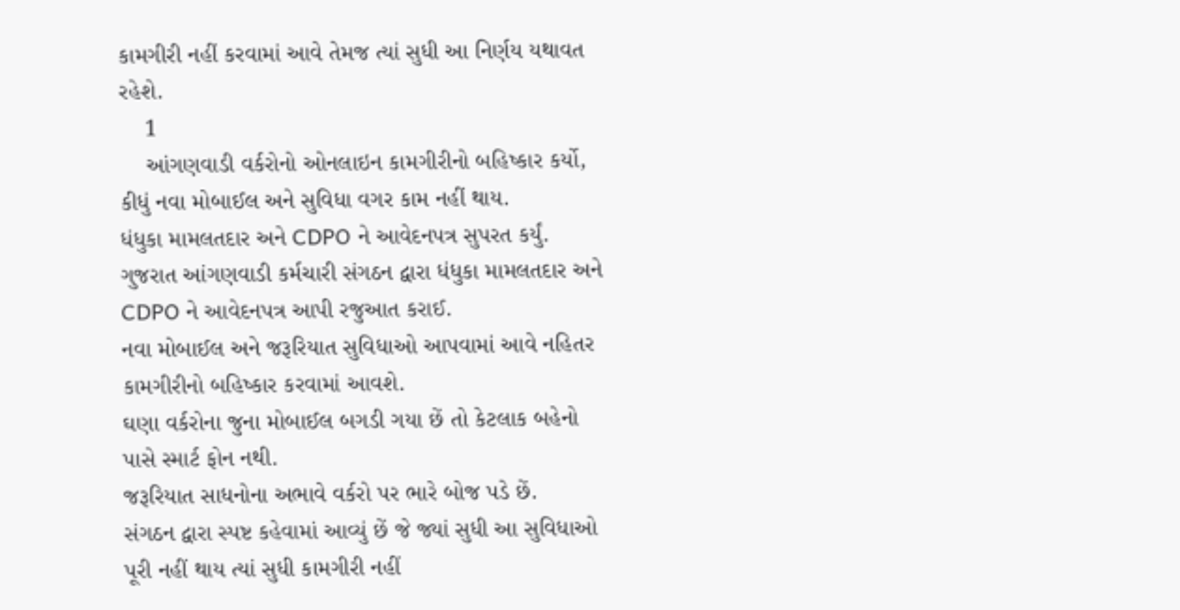કામગીરી નહીં કરવામાં આવે તેમજ ત્યાં સુધી આ નિર્ણય યથાવત રહેશે.
    1
    આંગણવાડી વર્કરોનો ઓનલાઇન કામગીરીનો બહિષ્કાર કર્યો, કીધું નવા મોબાઈલ અને સુવિધા વગર કામ નહીં થાય.
ધંધુકા મામલતદાર અને CDPO ને આવેદનપત્ર સુપરત કર્યું.
ગુજરાત આંગણવાડી કર્મચારી સંગઠન દ્વારા ધંધુકા મામલતદાર અને CDPO ને આવેદનપત્ર આપી રજુઆત કરાઈ.
નવા મોબાઈલ અને જરૂરિયાત સુવિધાઓ આપવામાં આવે નહિતર કામગીરીનો બહિષ્કાર કરવામાં આવશે.
ઘણા વર્કરોના જુના મોબાઈલ બગડી ગયા છેં તો કેટલાક બહેનો પાસે સ્માર્ટ ફોન નથી.
જરૂરિયાત સાધનોના અભાવે વર્કરો પર ભારે બોજ પડે છેં.
સંગઠન દ્વારા સ્પષ્ટ કહેવામાં આવ્યું છેં જે જ્યાં સુધી આ સુવિધાઓ પૂરી નહીં થાય ત્યાં સુધી કામગીરી નહીં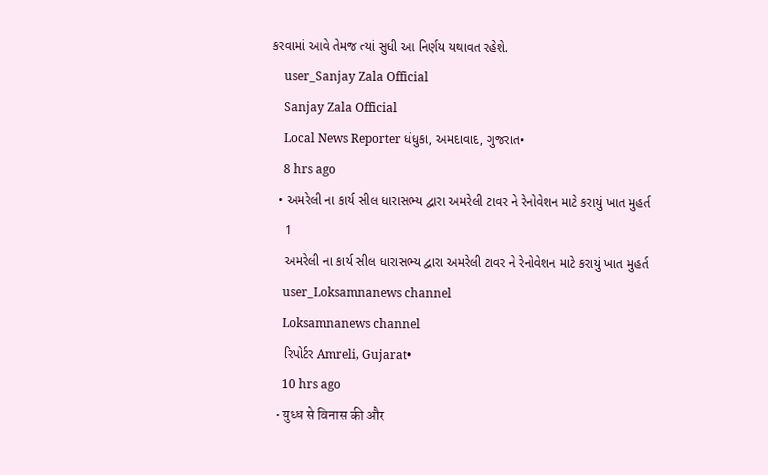કરવામાં આવે તેમજ ત્યાં સુધી આ નિર્ણય યથાવત રહેશે.
    user_Sanjay Zala Official
    Sanjay Zala Official
    Local News Reporter ધંધુકા, અમદાવાદ, ગુજરાત•
    8 hrs ago
  • અમરેલી ના કાર્ય સીલ ધારાસભ્ય દ્વારા અમરેલી ટાવર ને રેનોવેશન માટે કરાયું ખાત મુહર્ત
    1
    અમરેલી ના કાર્ય સીલ ધારાસભ્ય દ્વારા અમરેલી ટાવર ને રેનોવેશન માટે કરાયું ખાત મુહર્ત
    user_Loksamnanews channel
    Loksamnanews channel
    રિપોર્ટર Amreli, Gujarat•
    10 hrs ago
  • युध्ध से विनास की और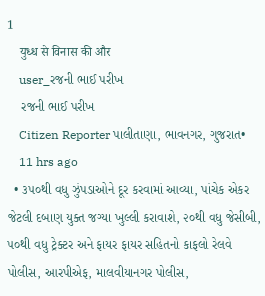1
    युध्ध से विनास की और
    user_રજની ભાઈ પરીખ
    રજની ભાઈ પરીખ
    Citizen Reporter પાલીતાણા, ભાવનગર, ગુજરાત•
    11 hrs ago
  • ૩૫૦થી વધુ ઝુંપડાઓને દૂર કરવામાં આવ્યા, પાંચેક એકર જેટલી દબાણ યુક્ત જગ્યા ખુલ્લી કરાવાશે, ૨૦થી વધુ જેસીબી, ૫૦થી વધુ ટ્રેક્ટર અને ફાયર ફાયર સહિતનો કાફલો રેલવે પોલીસ, આરપીએફ, માલવીયાનગર પોલીસ,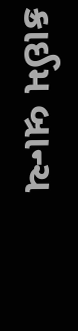ક્રાઈમ બ્રાન્ચ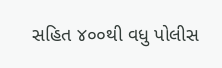સહિત ૪૦૦થી વધુ પોલીસ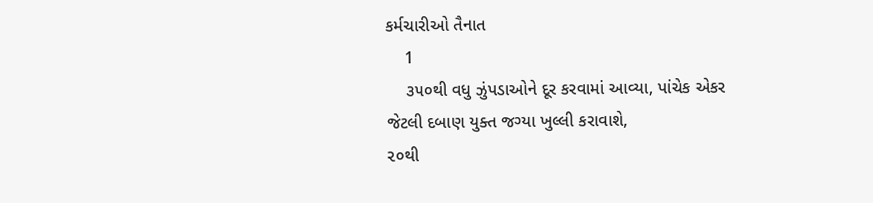કર્મચારીઓ તૈનાત
    1
    ૩૫૦થી વધુ ઝુંપડાઓને દૂર કરવામાં આવ્યા, પાંચેક એકર જેટલી દબાણ યુક્ત જગ્યા ખુલ્લી કરાવાશે,
૨૦થી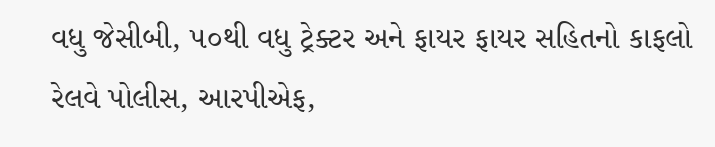વધુ જેસીબી, ૫૦થી વધુ ટ્રેક્ટર અને ફાયર ફાયર સહિતનો કાફલો
રેલવે પોલીસ, આરપીએફ,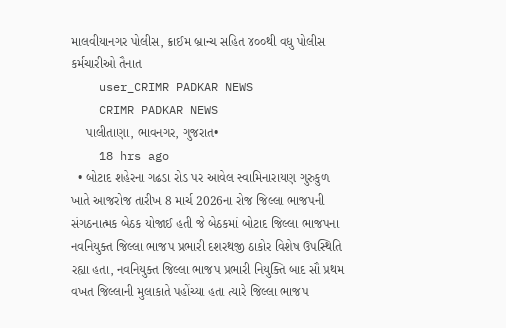માલવીયાનગર પોલીસ, ક્રાઈમ બ્રાન્ચ સહિત ૪૦૦થી વધુ પોલીસ કર્મચારીઓ તૈનાત
    user_CRIMR PADKAR NEWS
    CRIMR PADKAR NEWS
    પાલીતાણા, ભાવનગર, ગુજરાત•
    18 hrs ago
  • બોટાદ શહેરના ગઢડા રોડ પર આવેલ સ્વામિનારાયણ ગુરુકુળ ખાતે આજરોજ તારીખ 8 માર્ચ 2026ના રોજ જિલ્લા ભાજપની સંગઠનાત્મક બેઠક યોજાઈ હતી જે બેઠકમાં બોટાદ જિલ્લા ભાજપના નવનિયુક્ત જિલ્લા ભાજપ પ્રભારી દશરથજી ઠાકોર વિશેષ ઉપસ્થિતિ રહ્યા હતા, નવનિયુક્ત જિલ્લા ભાજપ પ્રભારી નિયુક્તિ બાદ સૌ પ્રથમ વખત જિલ્લાની મુલાકાતે પહોંચ્યા હતા ત્યારે જિલ્લા ભાજપ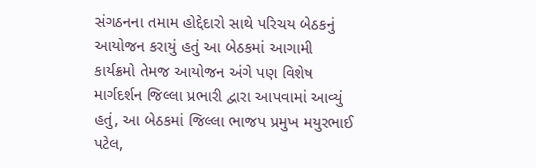સંગઠનના તમામ હોદ્દેદારો સાથે પરિચય બેઠકનું આયોજન કરાયું હતું આ બેઠકમાં આગામી કાર્યક્રમો તેમજ આયોજન અંગે પણ વિશેષ માર્ગદર્શન જિલ્લા પ્રભારી દ્વારા આપવામાં આવ્યું હતું, આ બેઠકમાં જિલ્લા ભાજપ પ્રમુખ મયુરભાઈ પટેલ,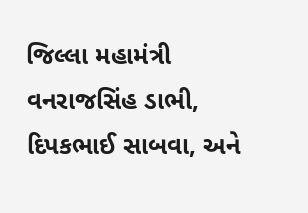જિલ્લા મહામંત્રી વનરાજસિંહ ડાભી, દિપકભાઈ સાબવા, અને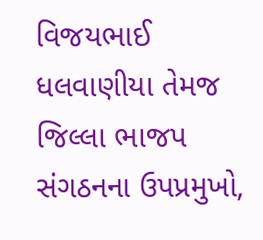વિજયભાઈ ધલવાણીયા તેમજ જિલ્લા ભાજપ સંગઠનના ઉપપ્રમુખો,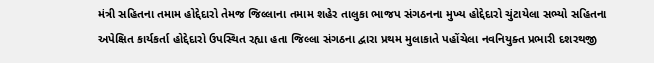મંત્રી સહિતના તમામ હોદ્દેદારો તેમજ જિલ્લાના તમામ શહેર તાલુકા ભાજપ સંગઠનના મુખ્ય હોદ્દેદારો ચુંટાયેલા સભ્યો સહિતના અપેક્ષિત કાર્યકર્તા હોદ્દેદારો ઉપસ્થિત રહ્યા હતા જિલ્લા સંગઠના દ્વારા પ્રથમ મુલાકાતે પહોંચેલા નવનિયુક્ત પ્રભારી દશરથજી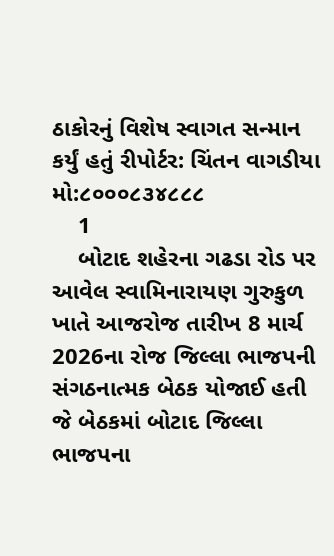ઠાકોરનું વિશેષ સ્વાગત સન્માન કર્યું હતું રીપોર્ટર: ચિંતન વાગડીયા મો:૮૦૦૦૮૩૪૮૮૮
    1
    બોટાદ શહેરના ગઢડા રોડ પર આવેલ સ્વામિનારાયણ ગુરુકુળ ખાતે આજરોજ તારીખ 8 માર્ચ 2026ના રોજ જિલ્લા ભાજપની સંગઠનાત્મક બેઠક યોજાઈ હતી જે બેઠકમાં બોટાદ જિલ્લા ભાજપના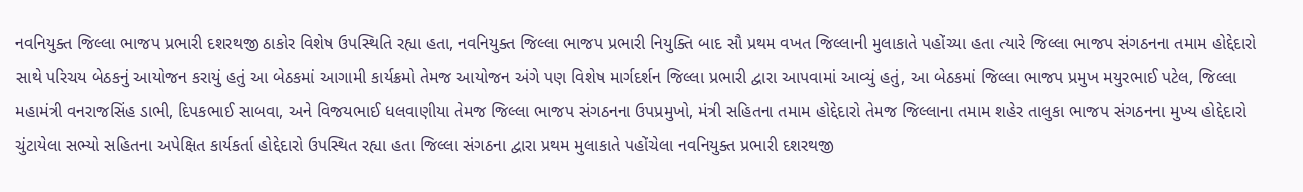નવનિયુક્ત જિલ્લા ભાજપ પ્રભારી દશરથજી ઠાકોર વિશેષ ઉપસ્થિતિ રહ્યા હતા, નવનિયુક્ત જિલ્લા ભાજપ પ્રભારી નિયુક્તિ બાદ સૌ પ્રથમ વખત જિલ્લાની મુલાકાતે પહોંચ્યા હતા ત્યારે જિલ્લા ભાજપ સંગઠનના તમામ હોદ્દેદારો સાથે પરિચય બેઠકનું આયોજન કરાયું હતું આ બેઠકમાં આગામી કાર્યક્રમો તેમજ આયોજન અંગે પણ વિશેષ માર્ગદર્શન જિલ્લા પ્રભારી દ્વારા આપવામાં આવ્યું હતું, આ બેઠકમાં જિલ્લા ભાજપ પ્રમુખ મયુરભાઈ પટેલ, જિલ્લા મહામંત્રી વનરાજસિંહ ડાભી, દિપકભાઈ સાબવા, અને વિજયભાઈ ધલવાણીયા તેમજ જિલ્લા ભાજપ સંગઠનના ઉપપ્રમુખો, મંત્રી સહિતના તમામ હોદ્દેદારો તેમજ જિલ્લાના તમામ શહેર તાલુકા ભાજપ સંગઠનના મુખ્ય હોદ્દેદારો ચુંટાયેલા સભ્યો સહિતના અપેક્ષિત કાર્યકર્તા હોદ્દેદારો ઉપસ્થિત રહ્યા હતા જિલ્લા સંગઠના દ્વારા પ્રથમ મુલાકાતે પહોંચેલા નવનિયુક્ત પ્રભારી દશરથજી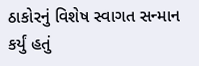ઠાકોરનું વિશેષ સ્વાગત સન્માન કર્યું હતું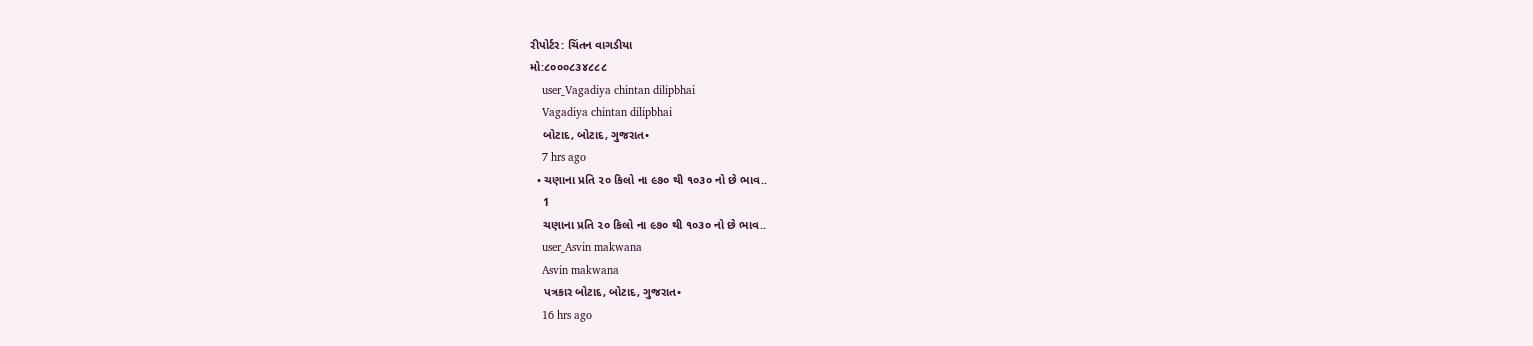રીપોર્ટર: ચિંતન વાગડીયા
મો:૮૦૦૦૮૩૪૮૮૮
    user_Vagadiya chintan dilipbhai
    Vagadiya chintan dilipbhai
    બોટાદ, બોટાદ, ગુજરાત•
    7 hrs ago
  • ચણાના પ્રતિ ૨૦ કિલો ના ૯૭૦ થી ૧૦૩૦ નો છે ભાવ..
    1
    ચણાના પ્રતિ ૨૦ કિલો ના ૯૭૦ થી ૧૦૩૦ નો છે ભાવ..
    user_Asvin makwana
    Asvin makwana
    પત્રકાર બોટાદ, બોટાદ, ગુજરાત•
    16 hrs ago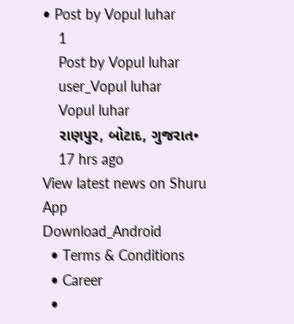• Post by Vopul luhar
    1
    Post by Vopul luhar
    user_Vopul luhar
    Vopul luhar
    રાણપુર, બોટાદ, ગુજરાત•
    17 hrs ago
View latest news on Shuru App
Download_Android
  • Terms & Conditions
  • Career
  •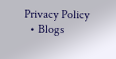Privacy Policy
  • Blogs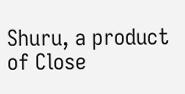Shuru, a product of Close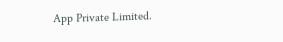App Private Limited.